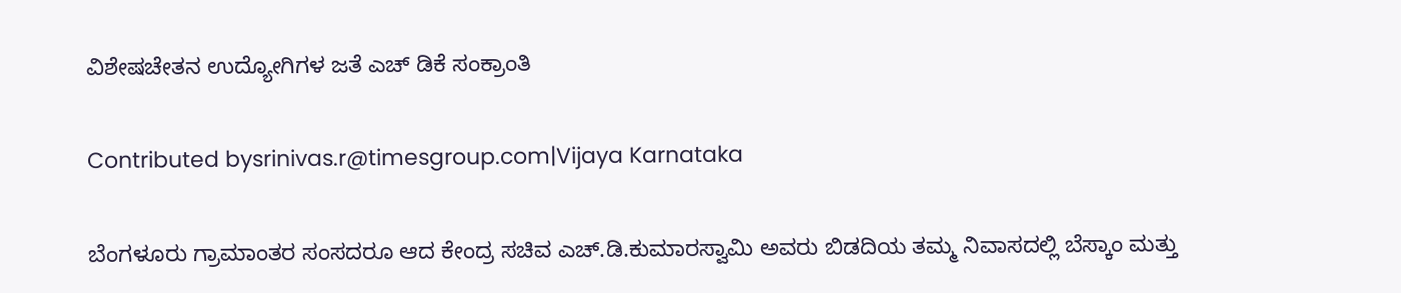ವಿಶೇಷಚೇತನ ಉದ್ಯೋಗಿಗಳ ಜತೆ ಎಚ್ ಡಿಕೆ ಸಂಕ್ರಾಂತಿ

Contributed bysrinivas.r@timesgroup.com|Vijaya Karnataka

ಬೆಂಗಳೂರು ಗ್ರಾಮಾಂತರ ಸಂಸದರೂ ಆದ ಕೇಂದ್ರ ಸಚಿವ ಎಚ್.ಡಿ.ಕುಮಾರಸ್ವಾಮಿ ಅವರು ಬಿಡದಿಯ ತಮ್ಮ ನಿವಾಸದಲ್ಲಿ ಬೆಸ್ಕಾಂ ಮತ್ತು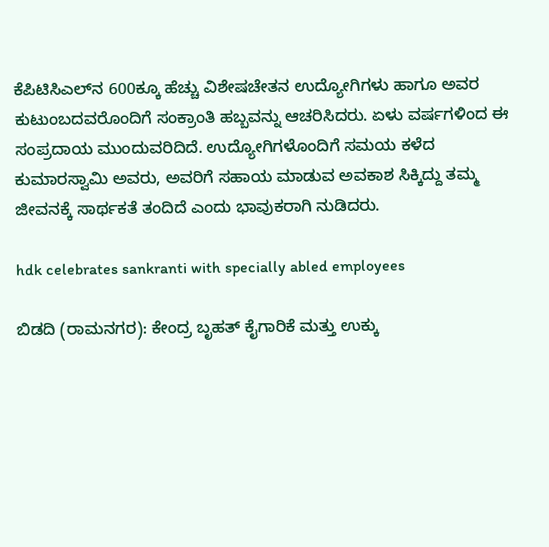ಕೆಪಿಟಿಸಿಎಲ್‌ನ 600ಕ್ಕೂ ಹೆಚ್ಚು ವಿಶೇಷಚೇತನ ಉದ್ಯೋಗಿಗಳು ಹಾಗೂ ಅವರ ಕುಟುಂಬದವರೊಂದಿಗೆ ಸಂಕ್ರಾಂತಿ ಹಬ್ಬವನ್ನು ಆಚರಿಸಿದರು. ಏಳು ವರ್ಷಗಳಿಂದ ಈ ಸಂಪ್ರದಾಯ ಮುಂದುವರಿದಿದೆ. ಉದ್ಯೋಗಿಗಳೊಂದಿಗೆ ಸಮಯ ಕಳೆದ ಕುಮಾರಸ್ವಾಮಿ ಅವರು, ಅವರಿಗೆ ಸಹಾಯ ಮಾಡುವ ಅವಕಾಶ ಸಿಕ್ಕಿದ್ದು ತಮ್ಮ ಜೀವನಕ್ಕೆ ಸಾರ್ಥಕತೆ ತಂದಿದೆ ಎಂದು ಭಾವುಕರಾಗಿ ನುಡಿದರು.

hdk celebrates sankranti with specially abled employees

ಬಿಡದಿ (ರಾಮನಗರ): ಕೇಂದ್ರ ಬೃಹತ್ ಕೈಗಾರಿಕೆ ಮತ್ತು ಉಕ್ಕು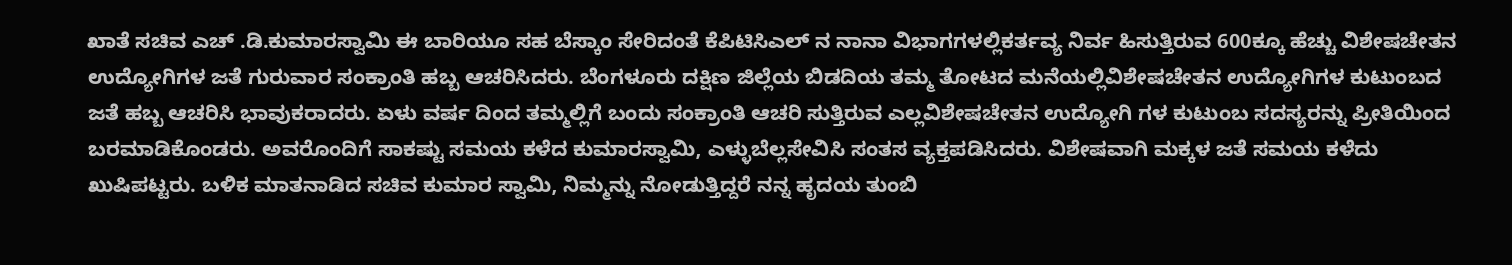ಖಾತೆ ಸಚಿವ ಎಚ್ .ಡಿ.ಕುಮಾರಸ್ವಾಮಿ ಈ ಬಾರಿಯೂ ಸಹ ಬೆಸ್ಕಾಂ ಸೇರಿದಂತೆ ಕೆಪಿಟಿಸಿಎಲ್ ನ ನಾನಾ ವಿಭಾಗಗಳಲ್ಲಿಕರ್ತವ್ಯ ನಿರ್ವ ಹಿಸುತ್ತಿರುವ 600ಕ್ಕೂ ಹೆಚ್ಚು ವಿಶೇಷಚೇತನ ಉದ್ಯೋಗಿಗಳ ಜತೆ ಗುರುವಾರ ಸಂಕ್ರಾಂತಿ ಹಬ್ಬ ಆಚರಿಸಿದರು. ಬೆಂಗಳೂರು ದಕ್ಷಿಣ ಜಿಲ್ಲೆಯ ಬಿಡದಿಯ ತಮ್ಮ ತೋಟದ ಮನೆಯಲ್ಲಿವಿಶೇಷಚೇತನ ಉದ್ಯೋಗಿಗಳ ಕುಟುಂಬದ ಜತೆ ಹಬ್ಬ ಆಚರಿಸಿ ಭಾವುಕರಾದರು. ಏಳು ವರ್ಷ ದಿಂದ ತಮ್ಮಲ್ಲಿಗೆ ಬಂದು ಸಂಕ್ರಾಂತಿ ಆಚರಿ ಸುತ್ತಿರುವ ಎಲ್ಲವಿಶೇಷಚೇತನ ಉದ್ಯೋಗಿ ಗಳ ಕುಟುಂಬ ಸದಸ್ಯರನ್ನು ಪ್ರೀತಿಯಿಂದ ಬರಮಾಡಿಕೊಂಡರು. ಅವರೊಂದಿಗೆ ಸಾಕಷ್ಟು ಸಮಯ ಕಳೆದ ಕುಮಾರಸ್ವಾಮಿ, ಎಳ್ಳುಬೆಲ್ಲಸೇವಿಸಿ ಸಂತಸ ವ್ಯಕ್ತಪಡಿಸಿದರು. ವಿಶೇಷವಾಗಿ ಮಕ್ಕಳ ಜತೆ ಸಮಯ ಕಳೆದು ಖುಷಿಪಟ್ಟರು. ಬಳಿಕ ಮಾತನಾಡಿದ ಸಚಿವ ಕುಮಾರ ಸ್ವಾಮಿ, ನಿಮ್ಮನ್ನು ನೋಡುತ್ತಿದ್ದರೆ ನನ್ನ ಹೃದಯ ತುಂಬಿ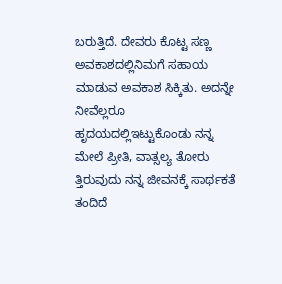ಬರುತ್ತಿದೆ. ದೇವರು ಕೊಟ್ಟ ಸಣ್ಣ ಅವಕಾಶದಲ್ಲಿನಿಮಗೆ ಸಹಾಯ ಮಾಡುವ ಅವಕಾಶ ಸಿಕ್ಕಿತು. ಅದನ್ನೇ ನೀವೆಲ್ಲರೂ ಹೃದಯದಲ್ಲಿಇಟ್ಟುಕೊಂಡು ನನ್ನ ಮೇಲೆ ಪ್ರೀತಿ, ವಾತ್ಸಲ್ಯ ತೋರು ತ್ತಿರುವುದು ನನ್ನ ಜೀವನಕ್ಕೆ ಸಾರ್ಥಕತೆ ತಂದಿದೆ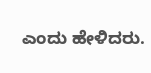ಎಂದು ಹೇಳಿದರು.